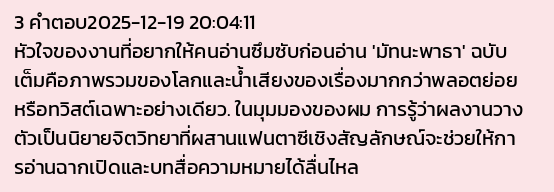3 คำตอบ2025-12-19 20:04:11
หัวใจของงานที่อยากให้คนอ่านซึมซับก่อนอ่าน 'มัทนะพาธา' ฉบับเต็มคือภาพรวมของโลกและน้ำเสียงของเรื่องมากกว่าพลอตย่อยหรือทวิสต์เฉพาะอย่างเดียว. ในมุมมองของผม การรู้ว่าผลงานวางตัวเป็นนิยายจิตวิทยาที่ผสานแฟนตาซีเชิงสัญลักษณ์จะช่วยให้การอ่านฉากเปิดและบทสื่อความหมายได้ลื่นไหล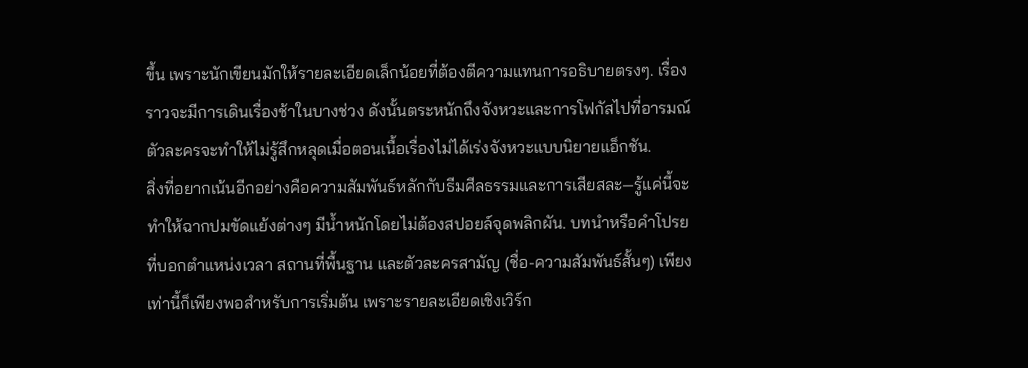ขึ้น เพราะนักเขียนมักให้รายละเอียดเล็กน้อยที่ต้องตีความแทนการอธิบายตรงๆ. เรื่องราวจะมีการเดินเรื่องช้าในบางช่วง ดังนั้นตระหนักถึงจังหวะและการโฟกัสไปที่อารมณ์ตัวละครจะทำให้ไม่รู้สึกหลุดเมื่อตอนเนื้อเรื่องไม่ได้เร่งจังหวะแบบนิยายแอ็กชัน.
สิ่งที่อยากเน้นอีกอย่างคือความสัมพันธ์หลักกับธีมศีลธรรมและการเสียสละ—รู้แค่นี้จะทำให้ฉากปมขัดแย้งต่างๆ มีน้ำหนักโดยไม่ต้องสปอยล์จุดพลิกผัน. บทนำหรือคำโปรยที่บอกตำแหน่งเวลา สถานที่พื้นฐาน และตัวละครสามัญ (ชื่อ-ความสัมพันธ์สั้นๆ) เพียงเท่านี้ก็เพียงพอสำหรับการเริ่มต้น เพราะรายละเอียดเชิงเวิร์ก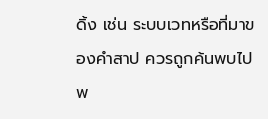ดิ้ง เช่น ระบบเวทหรือที่มาของคำสาป ควรถูกค้นพบไปพ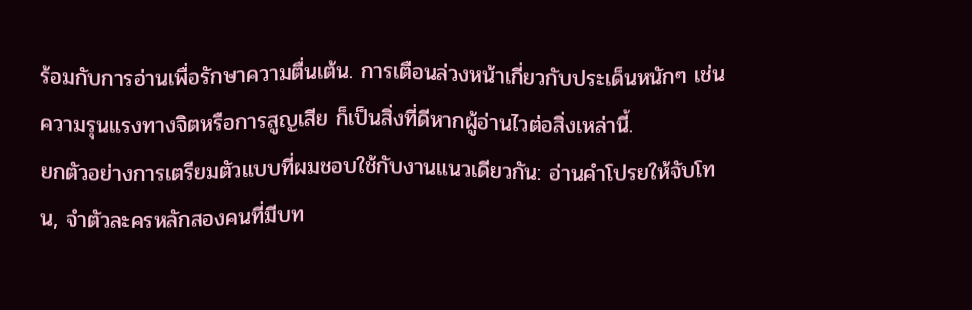ร้อมกับการอ่านเพื่อรักษาความตื่นเต้น. การเตือนล่วงหน้าเกี่ยวกับประเด็นหนักๆ เช่นความรุนแรงทางจิตหรือการสูญเสีย ก็เป็นสิ่งที่ดีหากผู้อ่านไวต่อสิ่งเหล่านี้.
ยกตัวอย่างการเตรียมตัวแบบที่ผมชอบใช้กับงานแนวเดียวกัน: อ่านคำโปรยให้จับโทน, จำตัวละครหลักสองคนที่มีบท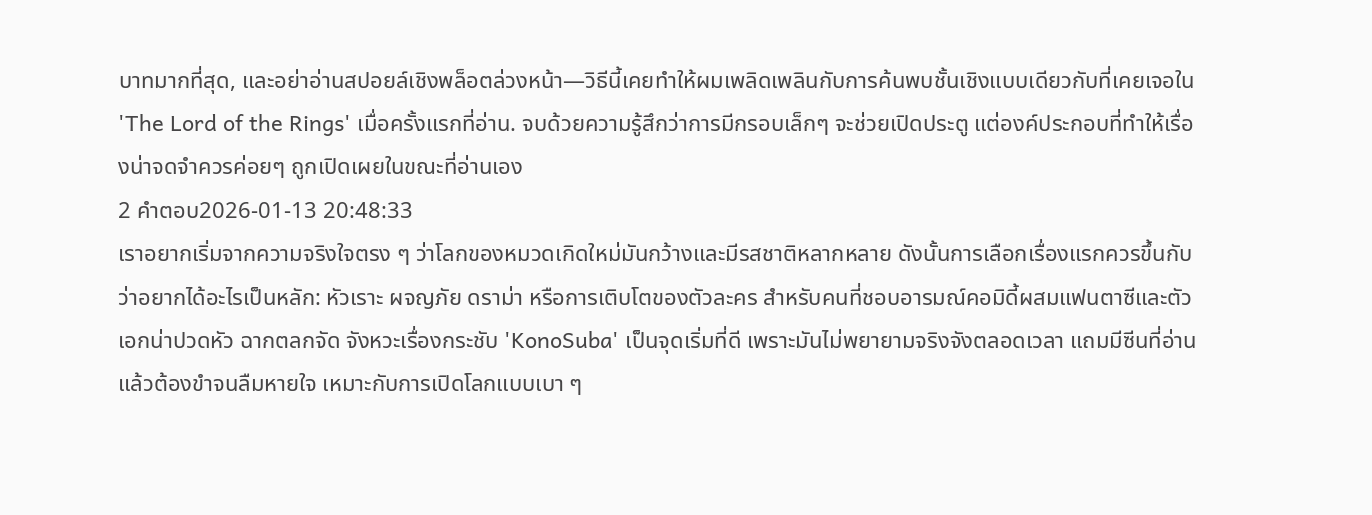บาทมากที่สุด, และอย่าอ่านสปอยล์เชิงพล็อตล่วงหน้า—วิธีนี้เคยทำให้ผมเพลิดเพลินกับการค้นพบชั้นเชิงแบบเดียวกับที่เคยเจอใน 'The Lord of the Rings' เมื่อครั้งแรกที่อ่าน. จบด้วยความรู้สึกว่าการมีกรอบเล็กๆ จะช่วยเปิดประตู แต่องค์ประกอบที่ทำให้เรื่องน่าจดจำควรค่อยๆ ถูกเปิดเผยในขณะที่อ่านเอง
2 คำตอบ2026-01-13 20:48:33
เราอยากเริ่มจากความจริงใจตรง ๆ ว่าโลกของหมวดเกิดใหม่มันกว้างและมีรสชาติหลากหลาย ดังนั้นการเลือกเรื่องแรกควรขึ้นกับว่าอยากได้อะไรเป็นหลัก: หัวเราะ ผจญภัย ดราม่า หรือการเติบโตของตัวละคร สำหรับคนที่ชอบอารมณ์คอมิดี้ผสมแฟนตาซีและตัวเอกน่าปวดหัว ฉากตลกจัด จังหวะเรื่องกระชับ 'KonoSuba' เป็นจุดเริ่มที่ดี เพราะมันไม่พยายามจริงจังตลอดเวลา แถมมีซีนที่อ่านแล้วต้องขำจนลืมหายใจ เหมาะกับการเปิดโลกแบบเบา ๆ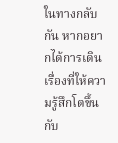ในทางกลับกัน หากอยากได้การเดินเรื่องที่ให้ความรู้สึกโตขึ้นกับ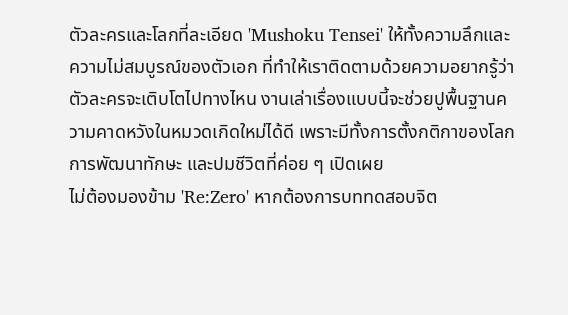ตัวละครและโลกที่ละเอียด 'Mushoku Tensei' ให้ทั้งความลึกและความไม่สมบูรณ์ของตัวเอก ที่ทำให้เราติดตามด้วยความอยากรู้ว่าตัวละครจะเติบโตไปทางไหน งานเล่าเรื่องแบบนี้จะช่วยปูพื้นฐานความคาดหวังในหมวดเกิดใหม่ได้ดี เพราะมีทั้งการตั้งกติกาของโลก การพัฒนาทักษะ และปมชีวิตที่ค่อย ๆ เปิดเผย
ไม่ต้องมองข้าม 'Re:Zero' หากต้องการบททดสอบจิต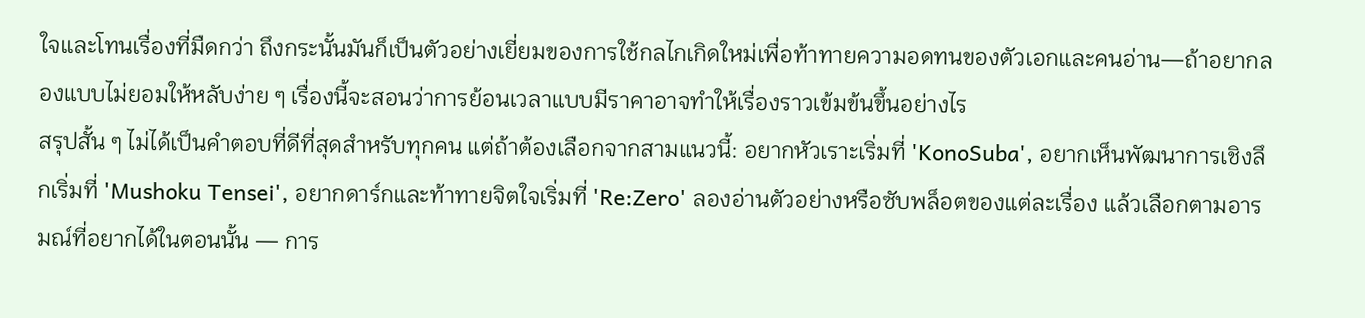ใจและโทนเรื่องที่มืดกว่า ถึงกระนั้นมันก็เป็นตัวอย่างเยี่ยมของการใช้กลไกเกิดใหม่เพื่อท้าทายความอดทนของตัวเอกและคนอ่าน—ถ้าอยากลองแบบไม่ยอมให้หลับง่าย ๆ เรื่องนี้จะสอนว่าการย้อนเวลาแบบมีราคาอาจทำให้เรื่องราวเข้มข้นขึ้นอย่างไร
สรุปสั้น ๆ ไม่ได้เป็นคำตอบที่ดีที่สุดสำหรับทุกคน แต่ถ้าต้องเลือกจากสามแนวนี้: อยากหัวเราะเริ่มที่ 'KonoSuba', อยากเห็นพัฒนาการเชิงลึกเริ่มที่ 'Mushoku Tensei', อยากดาร์กและท้าทายจิตใจเริ่มที่ 'Re:Zero' ลองอ่านตัวอย่างหรือซับพล็อตของแต่ละเรื่อง แล้วเลือกตามอารมณ์ที่อยากได้ในตอนนั้น — การ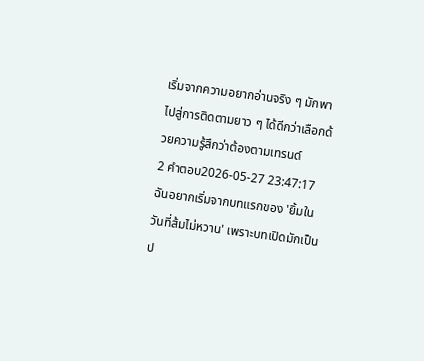เริ่มจากความอยากอ่านจริง ๆ มักพาไปสู่การติดตามยาว ๆ ได้ดีกว่าเลือกด้วยความรู้สึกว่าต้องตามเทรนด์
2 คำตอบ2026-05-27 23:47:17
ฉันอยากเริ่มจากบทแรกของ 'ยิ้มในวันที่ส้มไม่หวาน' เพราะบทเปิดมักเป็นป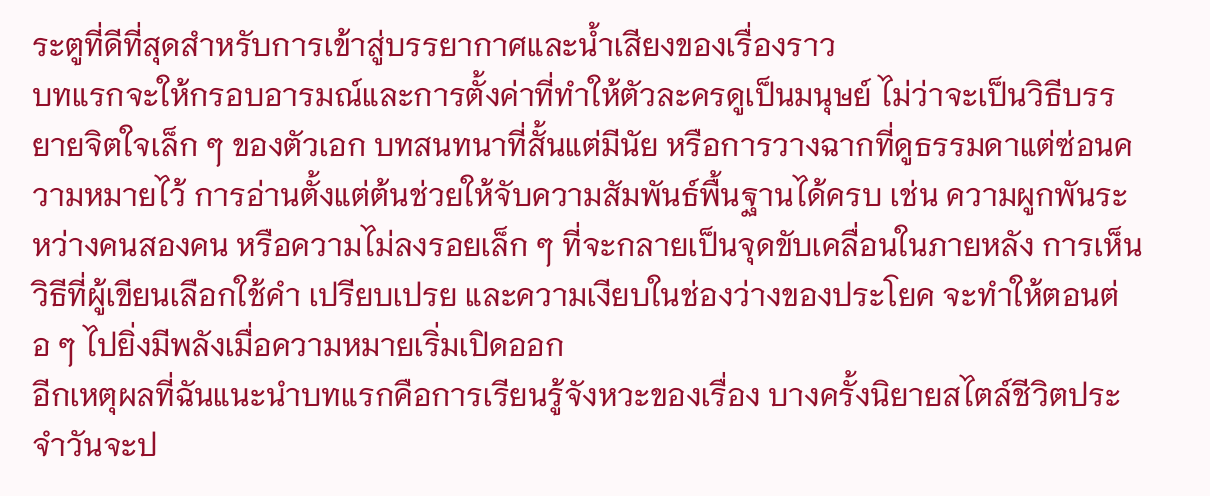ระตูที่ดีที่สุดสำหรับการเข้าสู่บรรยากาศและน้ำเสียงของเรื่องราว
บทแรกจะให้กรอบอารมณ์และการตั้งค่าที่ทำให้ตัวละครดูเป็นมนุษย์ ไม่ว่าจะเป็นวิธีบรรยายจิตใจเล็ก ๆ ของตัวเอก บทสนทนาที่สั้นแต่มีนัย หรือการวางฉากที่ดูธรรมดาแต่ซ่อนความหมายไว้ การอ่านตั้งแต่ต้นช่วยให้จับความสัมพันธ์พื้นฐานได้ครบ เช่น ความผูกพันระหว่างคนสองคน หรือความไม่ลงรอยเล็ก ๆ ที่จะกลายเป็นจุดขับเคลื่อนในภายหลัง การเห็นวิธีที่ผู้เขียนเลือกใช้คำ เปรียบเปรย และความเงียบในช่องว่างของประโยค จะทำให้ตอนต่อ ๆ ไปยิ่งมีพลังเมื่อความหมายเริ่มเปิดออก
อีกเหตุผลที่ฉันแนะนำบทแรกคือการเรียนรู้จังหวะของเรื่อง บางครั้งนิยายสไตล์ชีวิตประจำวันจะป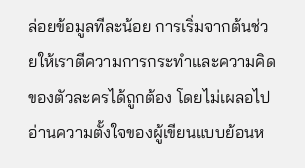ล่อยข้อมูลทีละน้อย การเริ่มจากต้นช่วยให้เราตีความการกระทำและความคิดของตัวละครได้ถูกต้อง โดยไม่เผลอไปอ่านความตั้งใจของผู้เขียนแบบย้อนห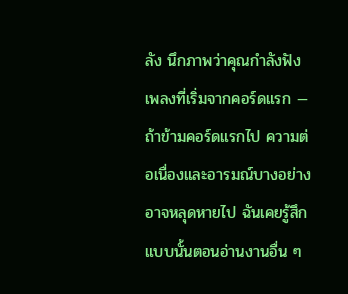ลัง นึกภาพว่าคุณกำลังฟังเพลงที่เริ่มจากคอร์ดแรก — ถ้าข้ามคอร์ดแรกไป ความต่อเนื่องและอารมณ์บางอย่างอาจหลุดหายไป ฉันเคยรู้สึกแบบนั้นตอนอ่านงานอื่น ๆ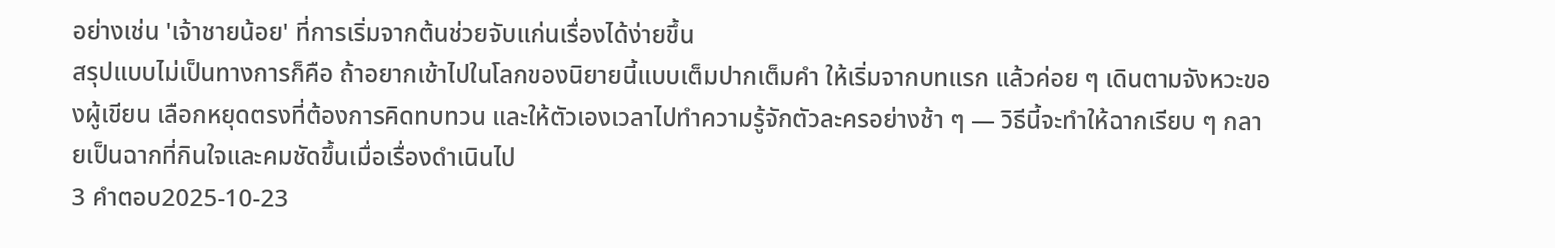อย่างเช่น 'เจ้าชายน้อย' ที่การเริ่มจากต้นช่วยจับแก่นเรื่องได้ง่ายขึ้น
สรุปแบบไม่เป็นทางการก็คือ ถ้าอยากเข้าไปในโลกของนิยายนี้แบบเต็มปากเต็มคำ ให้เริ่มจากบทแรก แล้วค่อย ๆ เดินตามจังหวะของผู้เขียน เลือกหยุดตรงที่ต้องการคิดทบทวน และให้ตัวเองเวลาไปทำความรู้จักตัวละครอย่างช้า ๆ — วิธีนี้จะทำให้ฉากเรียบ ๆ กลายเป็นฉากที่กินใจและคมชัดขึ้นเมื่อเรื่องดำเนินไป
3 คำตอบ2025-10-23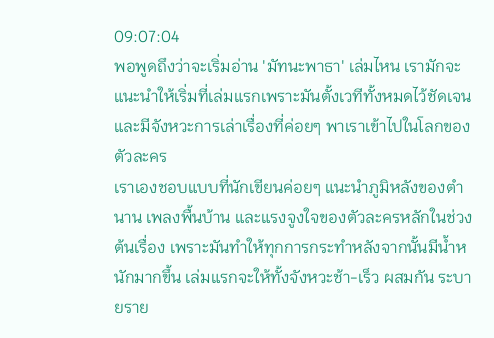09:07:04
พอพูดถึงว่าจะเริ่มอ่าน 'มัทนะพาธา' เล่มไหน เรามักจะแนะนำให้เริ่มที่เล่มแรกเพราะมันตั้งเวทีทั้งหมดไว้ชัดเจนและมีจังหวะการเล่าเรื่องที่ค่อยๆ พาเราเข้าไปในโลกของตัวละคร
เราเองชอบแบบที่นักเขียนค่อยๆ แนะนำภูมิหลังของตำนาน เพลงพื้นบ้าน และแรงจูงใจของตัวละครหลักในช่วงต้นเรื่อง เพราะมันทำให้ทุกการกระทำหลังจากนั้นมีน้ำหนักมากขึ้น เล่มแรกจะให้ทั้งจังหวะช้า-เร็ว ผสมกัน ระบายราย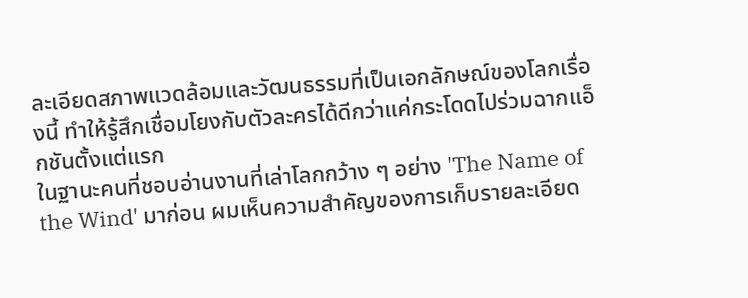ละเอียดสภาพแวดล้อมและวัฒนธรรมที่เป็นเอกลักษณ์ของโลกเรื่องนี้ ทำให้รู้สึกเชื่อมโยงกับตัวละครได้ดีกว่าแค่กระโดดไปร่วมฉากแอ็กชันตั้งแต่แรก
ในฐานะคนที่ชอบอ่านงานที่เล่าโลกกว้าง ๆ อย่าง 'The Name of the Wind' มาก่อน ผมเห็นความสำคัญของการเก็บรายละเอียด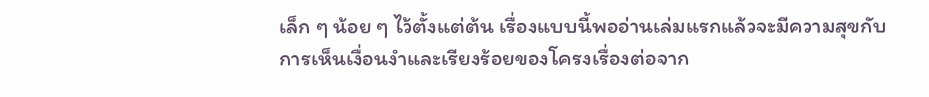เล็ก ๆ น้อย ๆ ไว้ตั้งแต่ต้น เรื่องแบบนี้พออ่านเล่มแรกแล้วจะมีความสุขกับการเห็นเงื่อนงำและเรียงร้อยของโครงเรื่องต่อจาก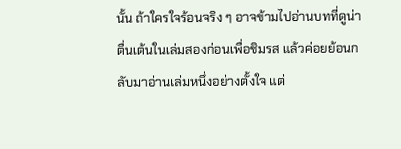นั้น ถ้าใครใจร้อนจริง ๆ อาจข้ามไปอ่านบทที่ดูน่าตื่นเต้นในเล่มสองก่อนเพื่อชิมรส แล้วค่อยย้อนกลับมาอ่านเล่มหนึ่งอย่างตั้งใจ แต่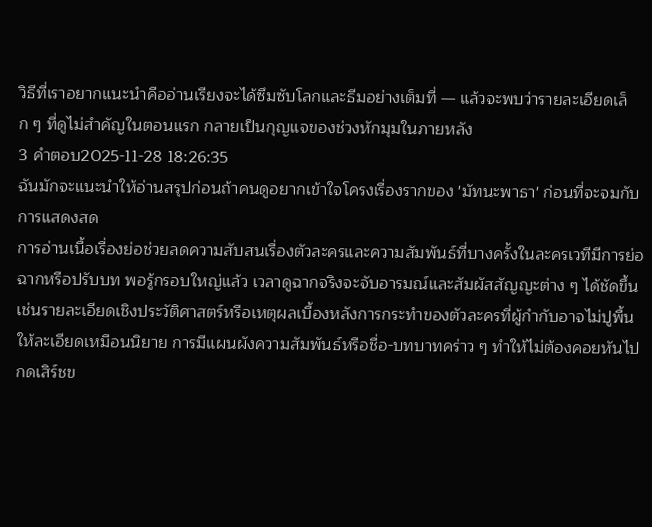วิธีที่เราอยากแนะนำคืออ่านเรียงจะได้ซึมซับโลกและธีมอย่างเต็มที่ — แล้วจะพบว่ารายละเอียดเล็ก ๆ ที่ดูไม่สำคัญในตอนแรก กลายเป็นกุญแจของช่วงหักมุมในภายหลัง
3 คำตอบ2025-11-28 18:26:35
ฉันมักจะแนะนำให้อ่านสรุปก่อนถ้าคนดูอยากเข้าใจโครงเรื่องรากของ 'มัทนะพาธา' ก่อนที่จะจมกับการแสดงสด
การอ่านเนื้อเรื่องย่อช่วยลดความสับสนเรื่องตัวละครและความสัมพันธ์ที่บางครั้งในละครเวทีมีการย่อฉากหรือปรับบท พอรู้กรอบใหญ่แล้ว เวลาดูฉากจริงจะจับอารมณ์และสัมผัสสัญญะต่าง ๆ ได้ชัดขึ้น เช่นรายละเอียดเชิงประวัติศาสตร์หรือเหตุผลเบื้องหลังการกระทำของตัวละครที่ผู้กำกับอาจไม่ปูพื้นให้ละเอียดเหมือนนิยาย การมีแผนผังความสัมพันธ์หรือชื่อ-บทบาทคร่าว ๆ ทำให้ไม่ต้องคอยหันไปกดเสิร์ชข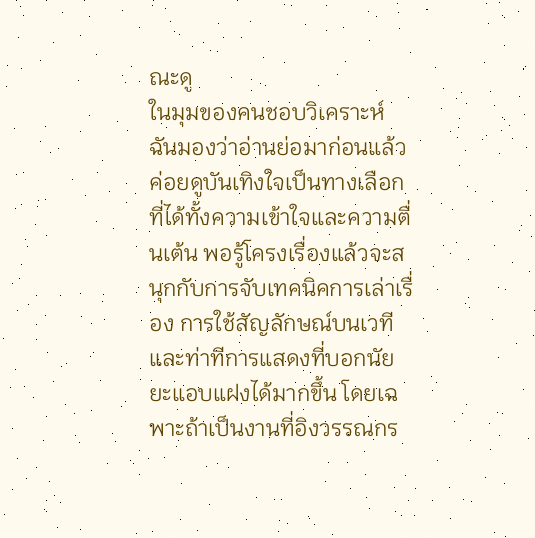ณะดู
ในมุมของคนชอบวิเคราะห์ ฉันมองว่าอ่านย่อมาก่อนแล้วค่อยดูบันเทิงใจเป็นทางเลือกที่ได้ทั้งความเข้าใจและความตื่นเต้น พอรู้โครงเรื่องแล้วจะสนุกกับการจับเทคนิคการเล่าเรื่อง การใช้สัญลักษณ์บนเวที และท่าทีการแสดงที่บอกนัยยะแอบแฝงได้มากขึ้น โดยเฉพาะถ้าเป็นงานที่อิงวรรณกร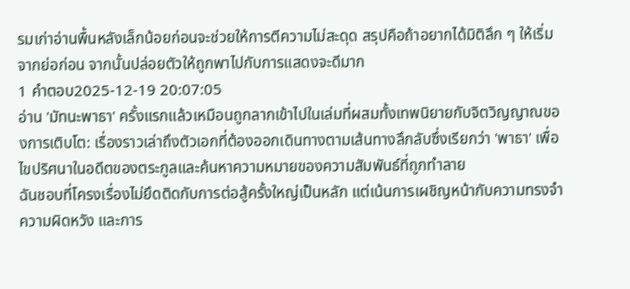รมเก่าอ่านพื้นหลังเล็กน้อยก่อนจะช่วยให้การตีความไม่สะดุด สรุปคือถ้าอยากได้มิติลึก ๆ ให้เริ่มจากย่อก่อน จากนั้นปล่อยตัวให้ถูกพาไปกับการแสดงจะดีมาก
1 คำตอบ2025-12-19 20:07:05
อ่าน 'มัทนะพาธา' ครั้งแรกแล้วเหมือนถูกลากเข้าไปในเล่มที่ผสมทั้งเทพนิยายกับจิตวิญญาณของการเติบโต: เรื่องราวเล่าถึงตัวเอกที่ต้องออกเดินทางตามเส้นทางลึกลับซึ่งเรียกว่า 'พาธา' เพื่อไขปริศนาในอดีตของตระกูลและค้นหาความหมายของความสัมพันธ์ที่ถูกทำลาย
ฉันชอบที่โครงเรื่องไม่ยึดติดกับการต่อสู้ครั้งใหญ่เป็นหลัก แต่เน้นการเผชิญหน้ากับความทรงจำ ความผิดหวัง และการ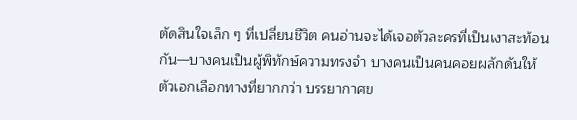ตัดสินใจเล็ก ๆ ที่เปลี่ยนชีวิต คนอ่านจะได้เจอตัวละครที่เป็นเงาสะท้อนกัน—บางคนเป็นผู้พิทักษ์ความทรงจำ บางคนเป็นคนคอยผลักดันให้ตัวเอกเลือกทางที่ยากกว่า บรรยากาศข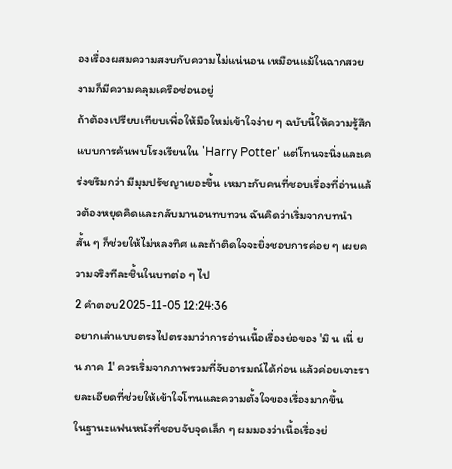องเรื่องผสมความสงบกับความไม่แน่นอน เหมือนแม้ในฉากสวยงามก็มีความคลุมเครือซ่อนอยู่
ถ้าต้องเปรียบเทียบเพื่อให้มือใหม่เข้าใจง่าย ๆ ฉบับนี้ให้ความรู้สึกแบบการค้นพบโรงเรียนใน 'Harry Potter' แต่โทนจะนิ่งและเคร่งขรึมกว่า มีมุมปรัชญาเยอะขึ้น เหมาะกับคนที่ชอบเรื่องที่อ่านแล้วต้องหยุดคิดและกลับมานอนทบทวน ฉันคิดว่าเริ่มจากบทนำสั้น ๆ ก็ช่วยให้ไม่หลงทิศ และถ้าติดใจจะยิ่งชอบการค่อย ๆ เผยความจริงทีละชิ้นในบทต่อ ๆ ไป
2 คำตอบ2025-11-05 12:24:36
อยากเล่าแบบตรงไปตรงมาว่าการอ่านเนื้อเรื่องย่อของ 'มิ น เนี่ ย น ภาค 1' ควรเริ่มจากภาพรวมที่จับอารมณ์ได้ก่อน แล้วค่อยเจาะรายละเอียดที่ช่วยให้เข้าใจโทนและความตั้งใจของเรื่องมากขึ้น
ในฐานะแฟนหนังที่ชอบจับจุดเล็ก ๆ ผมมองว่าเนื้อเรื่องย่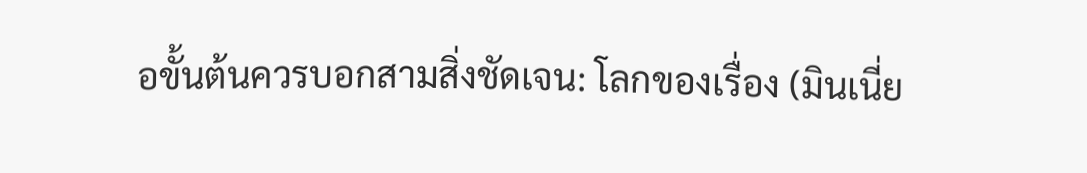อขั้นต้นควรบอกสามสิ่งชัดเจน: โลกของเรื่อง (มินเนี่ย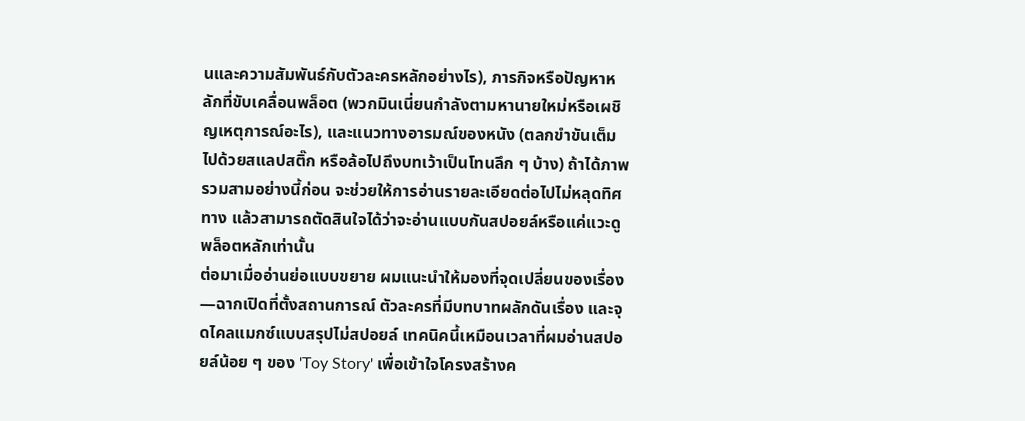นและความสัมพันธ์กับตัวละครหลักอย่างไร), ภารกิจหรือปัญหาหลักที่ขับเคลื่อนพล็อต (พวกมินเนี่ยนกำลังตามหานายใหม่หรือเผชิญเหตุการณ์อะไร), และแนวทางอารมณ์ของหนัง (ตลกขำขันเต็มไปด้วยสแลปสติ๊ก หรือล้อไปถึงบทเว้าเป็นโทนลึก ๆ บ้าง) ถ้าได้ภาพรวมสามอย่างนี้ก่อน จะช่วยให้การอ่านรายละเอียดต่อไปไม่หลุดทิศทาง แล้วสามารถตัดสินใจได้ว่าจะอ่านแบบกันสปอยล์หรือแค่แวะดูพล็อตหลักเท่านั้น
ต่อมาเมื่ออ่านย่อแบบขยาย ผมแนะนำให้มองที่จุดเปลี่ยนของเรื่อง—ฉากเปิดที่ตั้งสถานการณ์ ตัวละครที่มีบทบาทผลักดันเรื่อง และจุดไคลแมกซ์แบบสรุปไม่สปอยล์ เทคนิคนี้เหมือนเวลาที่ผมอ่านสปอยล์น้อย ๆ ของ 'Toy Story' เพื่อเข้าใจโครงสร้างค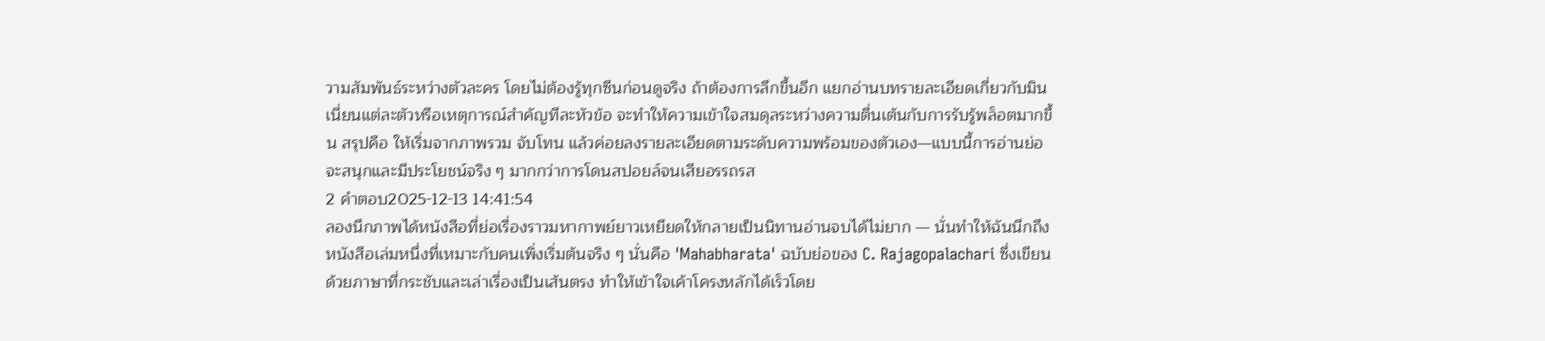วามสัมพันธ์ระหว่างตัวละคร โดยไม่ต้องรู้ทุกซีนก่อนดูจริง ถ้าต้องการลึกขึ้นอีก แยกอ่านบทรายละเอียดเกี่ยวกับมินเนี่ยนแต่ละตัวหรือเหตุการณ์สำคัญทีละหัวข้อ จะทำให้ความเข้าใจสมดุลระหว่างความตื่นเต้นกับการรับรู้พล็อตมากขึ้น สรุปคือ ให้เริ่มจากภาพรวม จับโทน แล้วค่อยลงรายละเอียดตามระดับความพร้อมของตัวเอง—แบบนี้การอ่านย่อจะสนุกและมีประโยชน์จริง ๆ มากกว่าการโดนสปอยล์จนเสียอรรถรส
2 คำตอบ2025-12-13 14:41:54
ลองนึกภาพได้หนังสือที่ย่อเรื่องราวมหากาพย์ยาวเหยียดให้กลายเป็นนิทานอ่านจบได้ไม่ยาก — นั่นทำให้ฉันนึกถึงหนังสือเล่มหนึ่งที่เหมาะกับคนเพิ่งเริ่มต้นจริง ๆ นั่นคือ 'Mahabharata' ฉบับย่อของ C. Rajagopalachari ซึ่งเขียนด้วยภาษาที่กระชับและเล่าเรื่องเป็นเส้นตรง ทำให้เข้าใจเค้าโครงหลักได้เร็วโดย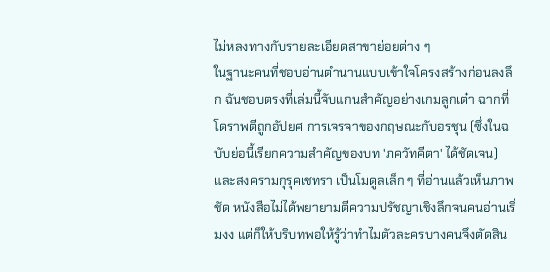ไม่หลงทางกับรายละเอียดสาขาย่อยต่าง ๆ
ในฐานะคนที่ชอบอ่านตำนานแบบเข้าใจโครงสร้างก่อนลงลึก ฉันชอบตรงที่เล่มนี้จับแกนสำคัญอย่างเกมลูกเต๋า ฉากที่โดราพตีถูกอัปยศ การเจรจาของกฤษณะกับอรชุน (ซึ่งในฉบับย่อนี้เรียกความสำคัญของบท 'ภควัทคีตา' ได้ชัดเจน) และสงครามกุรุคเชทรา เป็นโมดูลเล็ก ๆ ที่อ่านแล้วเห็นภาพชัด หนังสือไม่ได้พยายามตีความปรัชญาเชิงลึกจนคนอ่านเริ่มงง แต่ก็ให้บริบทพอให้รู้ว่าทำไมตัวละครบางคนจึงตัดสิน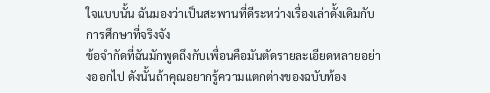ใจแบบนั้น ฉันมองว่าเป็นสะพานที่ดีระหว่างเรื่องเล่าดั้งเดิมกับการศึกษาที่จริงจัง
ข้อจำกัดที่ฉันมักพูดถึงกับเพื่อนคือมันตัดรายละเอียดหลายอย่างออกไป ดังนั้นถ้าคุณอยากรู้ความแตกต่างของฉบับท้อง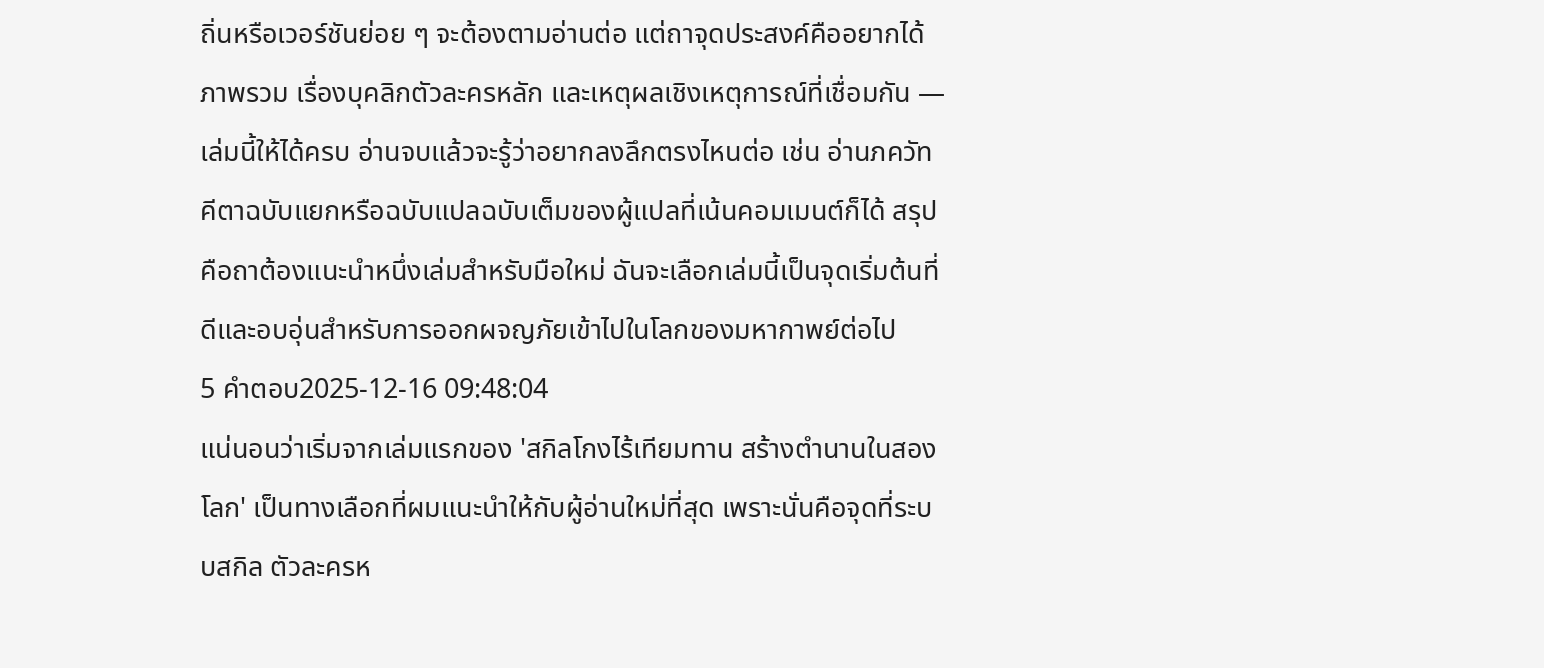ถิ่นหรือเวอร์ชันย่อย ๆ จะต้องตามอ่านต่อ แต่ถาจุดประสงค์คืออยากได้ภาพรวม เรื่องบุคลิกตัวละครหลัก และเหตุผลเชิงเหตุการณ์ที่เชื่อมกัน — เล่มนี้ให้ได้ครบ อ่านจบแล้วจะรู้ว่าอยากลงลึกตรงไหนต่อ เช่น อ่านภควัทคีตาฉบับแยกหรือฉบับแปลฉบับเต็มของผู้แปลที่เน้นคอมเมนต์ก็ได้ สรุปคือถาต้องแนะนำหนึ่งเล่มสำหรับมือใหม่ ฉันจะเลือกเล่มนี้เป็นจุดเริ่มต้นที่ดีและอบอุ่นสำหรับการออกผจญภัยเข้าไปในโลกของมหากาพย์ต่อไป
5 คำตอบ2025-12-16 09:48:04
แน่นอนว่าเริ่มจากเล่มแรกของ 'สกิลโกงไร้เทียมทาน สร้างตำนานในสองโลก' เป็นทางเลือกที่ผมแนะนำให้กับผู้อ่านใหม่ที่สุด เพราะนั่นคือจุดที่ระบบสกิล ตัวละครห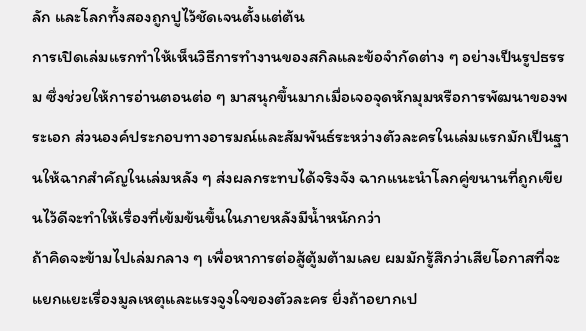ลัก และโลกทั้งสองถูกปูไว้ชัดเจนตั้งแต่ต้น
การเปิดเล่มแรกทำให้เห็นวิธีการทำงานของสกิลและข้อจำกัดต่าง ๆ อย่างเป็นรูปธรรม ซึ่งช่วยให้การอ่านตอนต่อ ๆ มาสนุกขึ้นมากเมื่อเจอจุดหักมุมหรือการพัฒนาของพระเอก ส่วนองค์ประกอบทางอารมณ์และสัมพันธ์ระหว่างตัวละครในเล่มแรกมักเป็นฐานให้ฉากสำคัญในเล่มหลัง ๆ ส่งผลกระทบได้จริงจัง ฉากแนะนำโลกคู่ขนานที่ถูกเขียนไว้ดีจะทำให้เรื่องที่เข้มข้นขึ้นในภายหลังมีน้ำหนักกว่า
ถ้าคิดจะข้ามไปเล่มกลาง ๆ เพื่อหาการต่อสู้ตู้มต้ามเลย ผมมักรู้สึกว่าเสียโอกาสที่จะแยกแยะเรื่องมูลเหตุและแรงจูงใจของตัวละคร ยิ่งถ้าอยากเป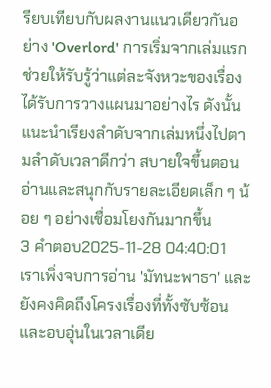รียบเทียบกับผลงานแนวเดียวกันอย่าง 'Overlord' การเริ่มจากเล่มแรกช่วยให้รับรู้ว่าแต่ละจังหวะของเรื่องได้รับการวางแผนมาอย่างไร ดังนั้นแนะนำเรียงลำดับจากเล่มหนึ่งไปตามลำดับเวลาดีกว่า สบายใจขึ้นตอนอ่านและสนุกกับรายละเอียดเล็ก ๆ น้อย ๆ อย่างเชื่อมโยงกันมากขึ้น
3 คำตอบ2025-11-28 04:40:01
เราเพิ่งจบการอ่าน 'มัทนะพาธา' และยังคงคิดถึงโครงเรื่องที่ทั้งซับซ้อนและอบอุ่นในเวลาเดีย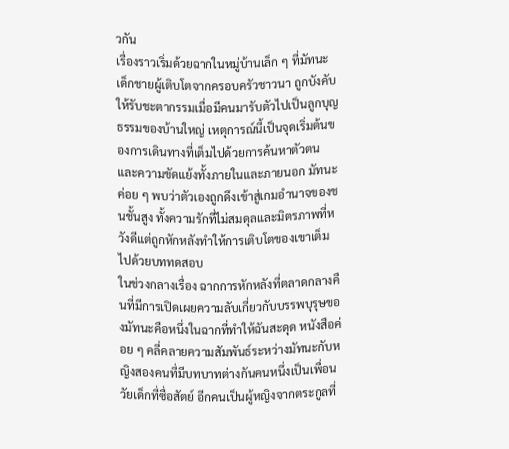วกัน
เรื่องราวเริ่มด้วยฉากในหมู่บ้านเล็ก ๆ ที่มัทนะ เด็กชายผู้เติบโตจากครอบครัวชาวนา ถูกบังคับให้รับชะตากรรมเมื่อมีคนมารับตัวไปเป็นลูกบุญธรรมของบ้านใหญ่ เหตุการณ์นี้เป็นจุดเริ่มต้นของการเดินทางที่เต็มไปด้วยการค้นหาตัวตนและความขัดแย้งทั้งภายในและภายนอก มัทนะค่อย ๆ พบว่าตัวเองถูกดึงเข้าสู่เกมอำนาจของชนชั้นสูง ทั้งความรักที่ไม่สมดุลและมิตรภาพที่หวังดีแต่ถูกหักหลังทำให้การเติบโตของเขาเต็มไปด้วยบททดสอบ
ในช่วงกลางเรื่อง ฉากการหักหลังที่ตลาดกลางคืนที่มีการเปิดเผยความลับเกี่ยวกับบรรพบุรุษของมัทนะคือหนึ่งในฉากที่ทำให้ฉันสะดุด หนังสือค่อย ๆ คลี่คลายความสัมพันธ์ระหว่างมัทนะกับหญิงสองคนที่มีบทบาทต่างกันคนหนึ่งเป็นเพื่อนวัยเด็กที่ซื่อสัตย์ อีกคนเป็นผู้หญิงจากตระกูลที่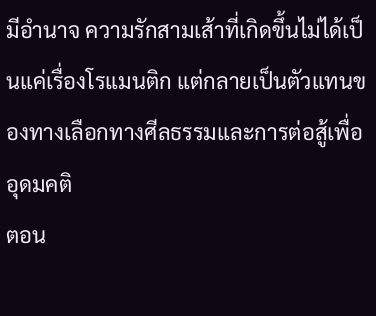มีอำนาจ ความรักสามเส้าที่เกิดขึ้นไม่ได้เป็นแค่เรื่องโรแมนติก แต่กลายเป็นตัวแทนของทางเลือกทางศีลธรรมและการต่อสู้เพื่ออุดมคติ
ตอน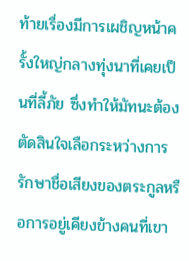ท้ายเรื่องมีการเผชิญหน้าครั้งใหญ่กลางทุ่งนาที่เคยเป็นที่ลี้ภัย ซึ่งทำให้มัทนะต้องตัดสินใจเลือกระหว่างการรักษาชื่อเสียงของตระกูลหรือการอยู่เคียงข้างคนที่เขา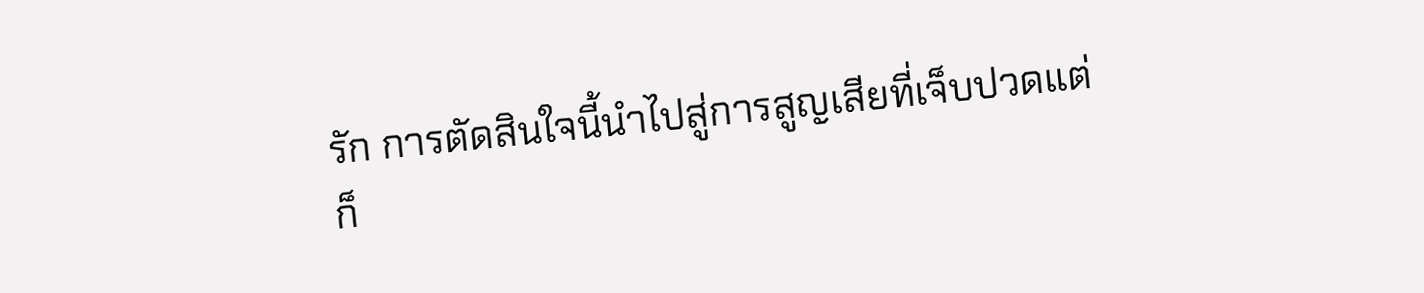รัก การตัดสินใจนี้นำไปสู่การสูญเสียที่เจ็บปวดแต่ก็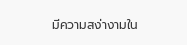มีความสง่างามใน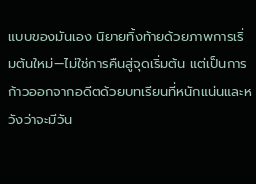แบบของมันเอง นิยายทิ้งท้ายด้วยภาพการเริ่มต้นใหม่—ไม่ใช่การคืนสู่จุดเริ่มต้น แต่เป็นการก้าวออกจากอดีตด้วยบทเรียนที่หนักแน่นและหวังว่าจะมีวัน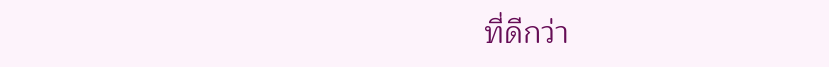ที่ดีกว่า